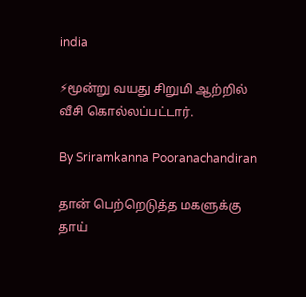india

⚡மூன்று வயது சிறுமி ஆற்றில் வீசி கொல்லப்பட்டார்.

By Sriramkanna Pooranachandiran

தான் பெற்றெடுத்த மகளுக்கு தாய்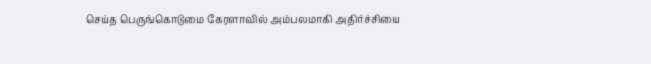செய்த பெருங்கொடுமை கேரளாவில் அம்பலமாகி அதிர்ச்சியை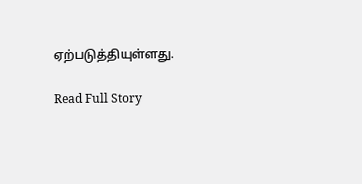ஏற்படுத்தியுள்ளது.

Read Full Story